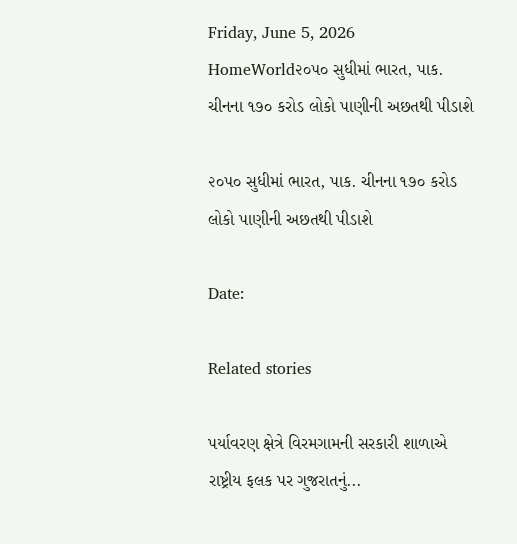Friday, June 5, 2026
HomeWorld૨૦૫૦ સુધીમાં ભારત, પાક. ચીનના ૧૭૦ કરોડ લોકો પાણીની અછતથી પીડાશે

૨૦૫૦ સુધીમાં ભારત, પાક. ચીનના ૧૭૦ કરોડ લોકો પાણીની અછતથી પીડાશે

Date:

Related stories

પર્યાવરણ ક્ષેત્રે વિરમગામની સરકારી શાળાએ રાષ્ટ્રીય ફલક પર ગુજરાતનું...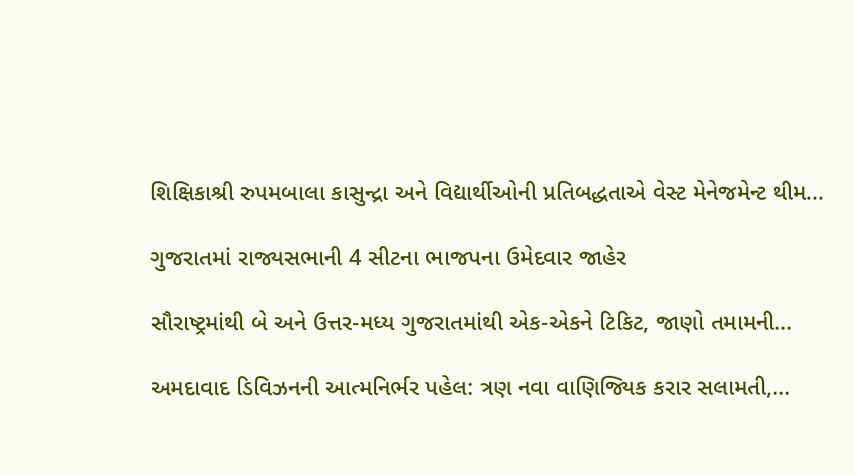શિક્ષિકાશ્રી રુપમબાલા કાસુન્દ્રા અને વિદ્યાર્થીઓની પ્રતિબદ્ધતાએ વેસ્ટ મેનેજમેન્ટ થીમ...

ગુજરાતમાં રાજ્યસભાની 4 સીટના ભાજપના ઉમેદવાર જાહેર

સૌરાષ્ટ્રમાંથી બે અને ઉત્તર-મધ્ય ગુજરાતમાંથી એક-એકને ટિકિટ, જાણો તમામની...

અમદાવાદ ડિવિઝનની આત્મનિર્ભર પહેલ: ત્રણ નવા વાણિજ્યિક કરાર સલામતી,...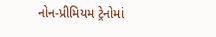નોન-પ્રીમિયમ ટ્રેનોમાં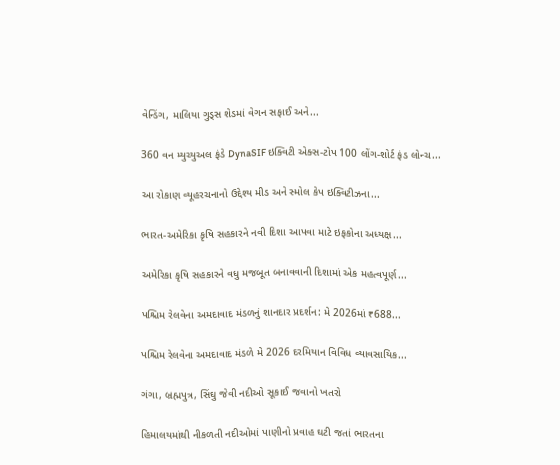વેન્ડિંગ, માલિયા ગુડ્સ શેડમાં વેગન સફાઈ અને...

360 વન મ્યુચ્યુઅલ ફંડે DynaSIF ઇક્વિટી એક્સ-ટોપ 100 લોંગ-શોર્ટ ફંડ લોન્ચ...

આ રોકાણ વ્યૂહરચનાનો ઉદ્દેશ્ય મીડ અને સ્મોલ કેપ ઇક્વિટીઝના...

ભારત-અમેરિકા કૃષિ સહકારને નવી દિશા આપવા માટે ઇફકોના અધ્યક્ષ...

અમેરિકા કૃષિ સહકારને વધુ મજબૂત બનાવવાની દિશામાં એક મહત્વપૂર્ણ...

પશ્ચિમ રેલવેના અમદાવાદ મંડળનું શાનદાર પ્રદર્શન: મે 2026માં ₹688...

પશ્ચિમ રેલવેના અમદાવાદ મંડળે મે 2026 દરમિયાન વિવિધ વ્યાવસાયિક...

ગંગા, બ્રહ્મપુત્ર, સિંઘુ જેવી નદીઓ સૂકાઈ જવાનો ખતરો

હિમાલયમાંથી નીકળતી નદીઓમાં પાણીનો પ્રવાહ ઘટી જતાં ભારતના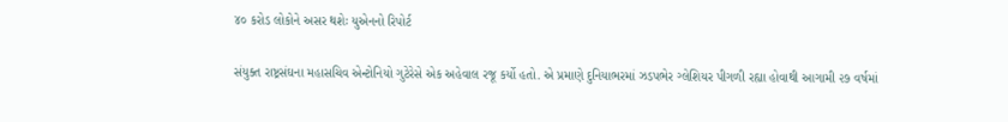૪૦ કરોડ લોકોને અસર થશેઃ યુએનનો રિપોર્ટ

સંયુક્ત રાષ્ટ્રસંઘના મહાસચિવ એન્ટોનિયો ગુટેરેસે એક અહેવાલ રજૂ કર્યો હતો. એ પ્રમાણે દુનિયાભરમાં ઝડપભેર ગ્લેશિયર પીગળી રહ્યા હોવાથી આગામી ૨૭ વર્ષમાં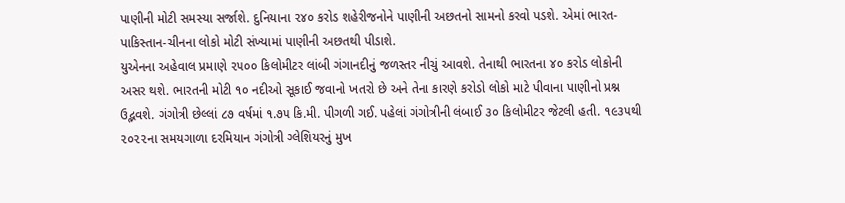પાણીની મોટી સમસ્યા સર્જાશે. દુનિયાના ૨૪૦ કરોડ શહેરીજનોને પાણીની અછતનો સામનો કરવો પડશે. એમાં ભારત-પાકિસ્તાન-ચીનના લોકો મોટી સંખ્યામાં પાણીની અછતથી પીડાશે.
યુએનના અહેવાલ પ્રમાણે ૨૫૦૦ કિલોમીટર લાંબી ગંગાનદીનું જળસ્તર નીચું આવશે. તેનાથી ભારતના ૪૦ કરોડ લોકોની અસર થશે. ભારતની મોટી ૧૦ નદીઓ સૂકાઈ જવાનો ખતરો છે અને તેના કારણે કરોડો લોકો માટે પીવાના પાણીનો પ્રશ્ન ઉદ્ભવશે. ગંગોત્રી છેલ્લાં ૮૭ વર્ષમાં ૧.૭૫ કિ.મી. પીગળી ગઈ. પહેલાં ગંગોત્રીની લંબાઈ ૩૦ કિલોમીટર જેટલી હતી. ૧૯૩૫થી ૨૦૨૨ના સમયગાળા દરમિયાન ગંગોત્રી ગ્લેશિયરનું મુખ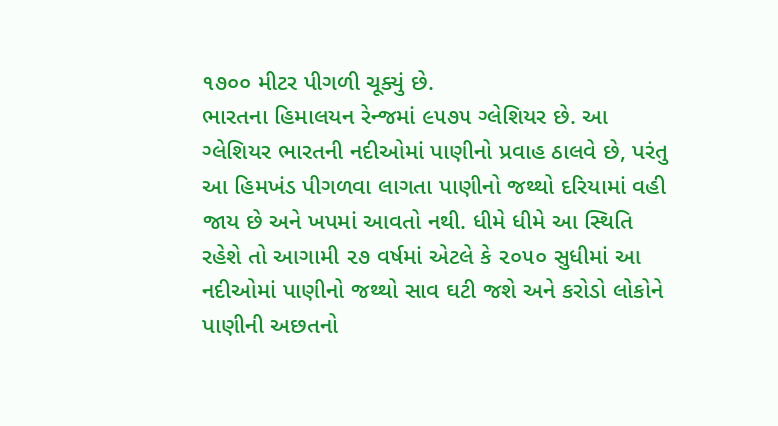૧૭૦૦ મીટર પીગળી ચૂક્યું છે.
ભારતના હિમાલયન રેન્જમાં ૯૫૭૫ ગ્લેશિયર છે. આ ગ્લેશિયર ભારતની નદીઓમાં પાણીનો પ્રવાહ ઠાલવે છે, પરંતુ આ હિમખંડ પીગળવા લાગતા પાણીનો જથ્થો દરિયામાં વહી જાય છે અને ખપમાં આવતો નથી. ધીમે ધીમે આ સ્થિતિ રહેશે તો આગામી ૨૭ વર્ષમાં એટલે કે ૨૦૫૦ સુધીમાં આ નદીઓમાં પાણીનો જથ્થો સાવ ઘટી જશે અને કરોડો લોકોને પાણીની અછતનો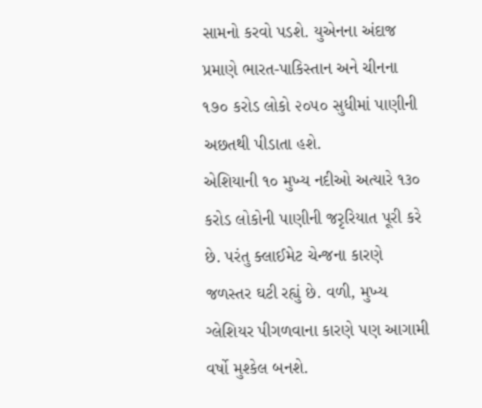સામનો કરવો પડશે. યુએનના અંદાજ પ્રમાણે ભારત-પાકિસ્તાન અને ચીનના ૧૭૦ કરોડ લોકો ૨૦૫૦ સુધીમાં પાણીની અછતથી પીડાતા હશે.
એશિયાની ૧૦ મુખ્ય નદીઓ અત્યારે ૧૩૦ કરોડ લોકોની પાણીની જરૃરિયાત પૂરી કરે છે. પરંતુ ક્લાઈમેટ ચેન્જના કારણે જળસ્તર ઘટી રહ્યું છે. વળી, મુખ્ય ગ્લેશિયર પીગળવાના કારણે પણ આગામી વર્ષો મુશ્કેલ બનશે.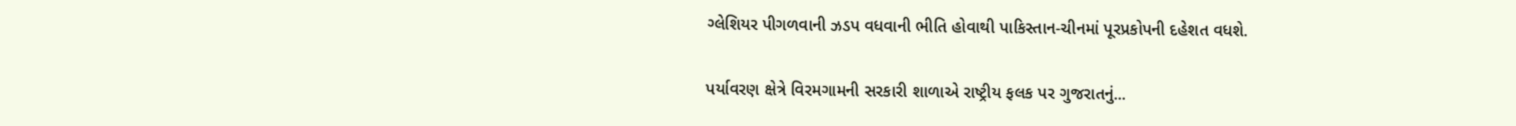ગ્લેશિયર પીગળવાની ઝડપ વધવાની ભીતિ હોવાથી પાકિસ્તાન-ચીનમાં પૂરપ્રકોપની દહેશત વધશે.

પર્યાવરણ ક્ષેત્રે વિરમગામની સરકારી શાળાએ રાષ્ટ્રીય ફલક પર ગુજરાતનું...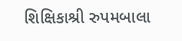શિક્ષિકાશ્રી રુપમબાલા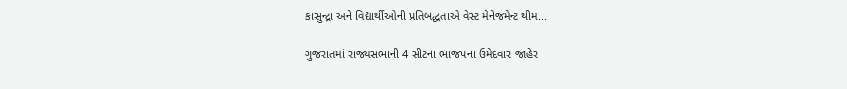કાસુન્દ્રા અને વિદ્યાર્થીઓની પ્રતિબદ્ધતાએ વેસ્ટ મેનેજમેન્ટ થીમ...

ગુજરાતમાં રાજ્યસભાની 4 સીટના ભાજપના ઉમેદવાર જાહેર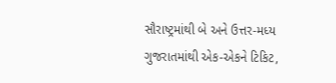સૌરાષ્ટ્રમાંથી બે અને ઉત્તર-મધ્ય ગુજરાતમાંથી એક-એકને ટિકિટ,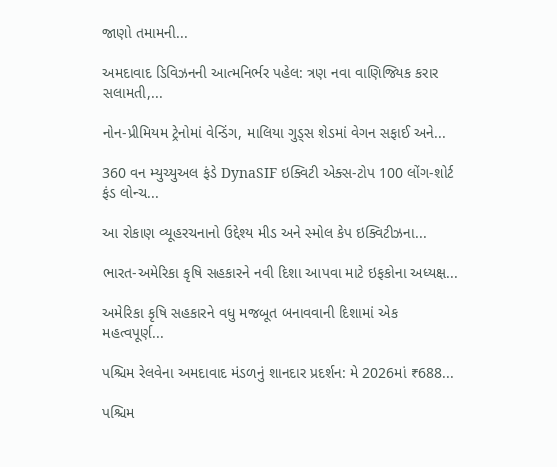જાણો તમામની...

અમદાવાદ ડિવિઝનની આત્મનિર્ભર પહેલ: ત્રણ નવા વાણિજ્યિક કરાર સલામતી,...

નોન-પ્રીમિયમ ટ્રેનોમાં વેન્ડિંગ, માલિયા ગુડ્સ શેડમાં વેગન સફાઈ અને...

360 વન મ્યુચ્યુઅલ ફંડે DynaSIF ઇક્વિટી એક્સ-ટોપ 100 લોંગ-શોર્ટ ફંડ લોન્ચ...

આ રોકાણ વ્યૂહરચનાનો ઉદ્દેશ્ય મીડ અને સ્મોલ કેપ ઇક્વિટીઝના...

ભારત-અમેરિકા કૃષિ સહકારને નવી દિશા આપવા માટે ઇફકોના અધ્યક્ષ...

અમેરિકા કૃષિ સહકારને વધુ મજબૂત બનાવવાની દિશામાં એક મહત્વપૂર્ણ...

પશ્ચિમ રેલવેના અમદાવાદ મંડળનું શાનદાર પ્રદર્શન: મે 2026માં ₹688...

પશ્ચિમ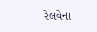રેલવેના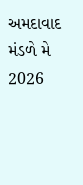અમદાવાદ મંડળે મે 2026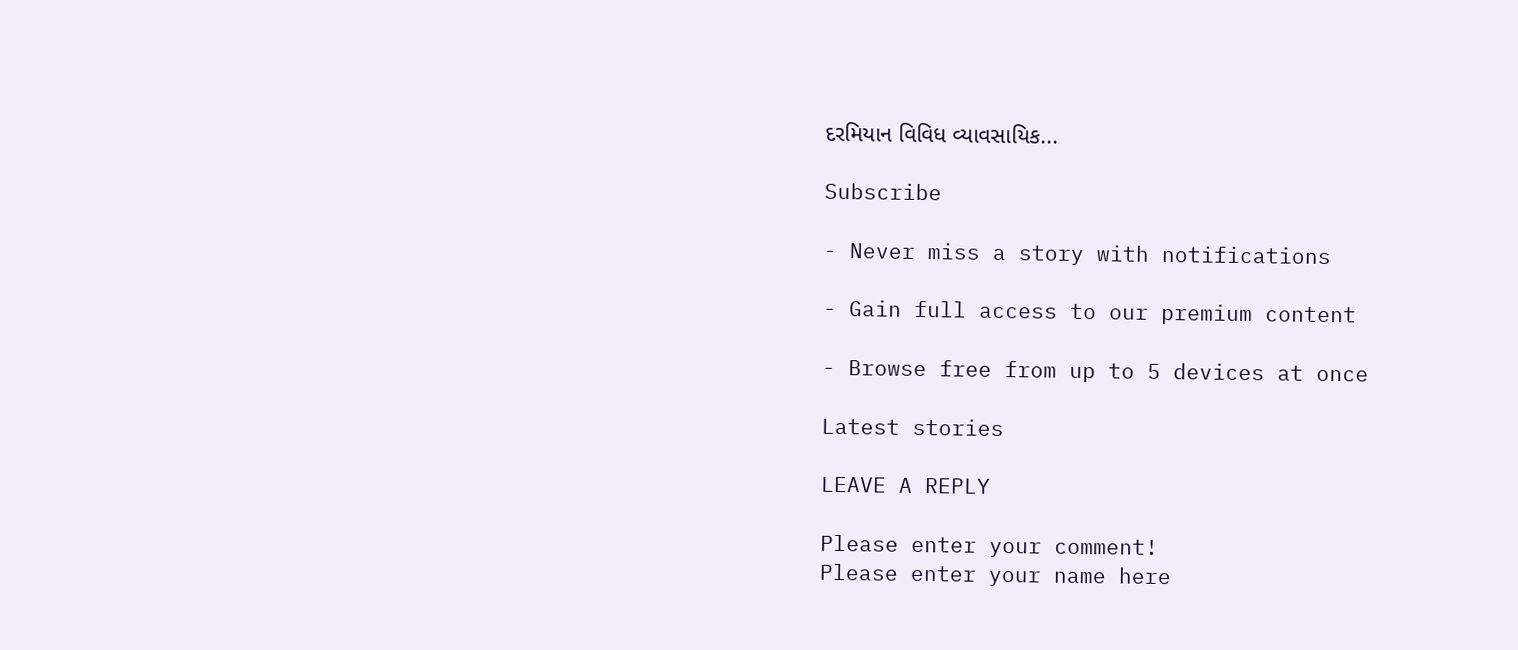દરમિયાન વિવિધ વ્યાવસાયિક...

Subscribe

- Never miss a story with notifications

- Gain full access to our premium content

- Browse free from up to 5 devices at once

Latest stories

LEAVE A REPLY

Please enter your comment!
Please enter your name here